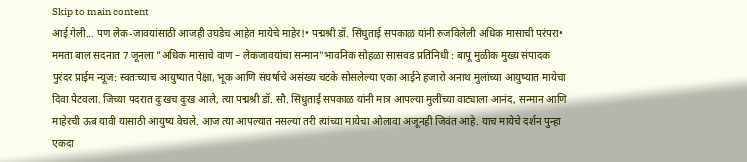Skip to main content
आई गेली... पण लेक-जावयांसाठी आजही उघडेच आहेत मायेचे माहेर!• पद्मश्री डॉ. सिंधुताई सपकाळ यांनी रुजविलेली अधिक मासाची परंपरा• ममता बाल सदनात 7 जूनला "अधिक मासाचे वाण – लेकजावयांचा सन्मान"भावनिक सोहळा सासवड प्रतिनिधी : बापू मुळीक मुख्य संपादक पुरंदर प्राईम न्यूज: स्वतःच्याच आयुष्यात पेक्षा, भूक आणि संघर्षाचे असंख्य चटके सोसलेल्या एका आईने हजारो अनाथ मुलांच्या आयुष्यात मायेचा दिवा पेटवला. जिच्या पदरात दुःखच दुःख आले, त्या पद्मश्री डॉ. सौ. सिंधुताई सपकाळ यांनी मात्र आपल्या मुलींच्या वाट्याला आनंद, सन्मान आणि माहेरची ऊब यावी यासाठी आयुष्य वेचले. आज त्या आपल्यात नसल्या तरी त्यांच्या मायेचा ओलावा अजूनही जिवंत आहे. याच मायेचे दर्शन पुन्हा एकदा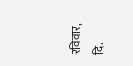रविवार, दि.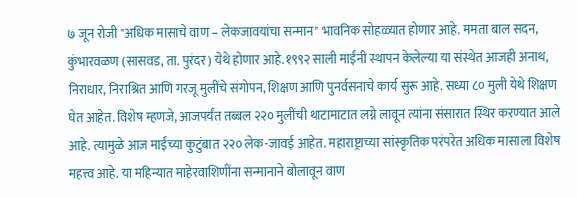७ जून रोजी "अधिक मासाचे वाण – लेकजावयांचा सन्मान" भावनिक सोहळ्यात होणार आहे. ममता बाल सदन, कुंभारवळण (सासवड, ता. पुरंदर) येथे होणार आहे.१९९२ साली माईंनी स्थापन केलेल्या या संस्थेत आजही अनाथ, निराधार, निराश्रित आणि गरजू मुलींचे संगोपन, शिक्षण आणि पुनर्वसनाचे कार्य सुरू आहे. सध्या ८० मुली येथे शिक्षण घेत आहेत. विशेष म्हणजे, आजपर्यंत तब्बल २२० मुलींची थाटामाटात लग्ने लावून त्यांना संसारात स्थिर करण्यात आले आहे. त्यामुळे आज माईंच्या कुटुंबात २२० लेक-जावई आहेत. महाराष्ट्राच्या सांस्कृतिक परंपरेत अधिक मासाला विशेष महत्त्व आहे. या महिन्यात माहेरवाशिणींना सन्मानाने बोलावून वाण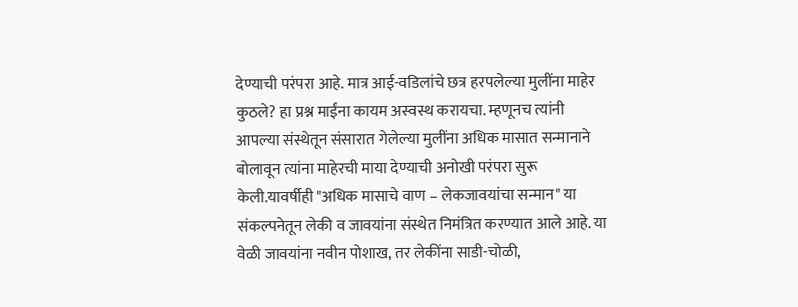देण्याची परंपरा आहे. मात्र आई-वडिलांचे छत्र हरपलेल्या मुलींना माहेर कुठले? हा प्रश्न माईंना कायम अस्वस्थ करायचा. म्हणूनच त्यांनी आपल्या संस्थेतून संसारात गेलेल्या मुलींना अधिक मासात सन्मानाने बोलावून त्यांना माहेरची माया देण्याची अनोखी परंपरा सुरू केली.यावर्षीही "अधिक मासाचे वाण – लेकजावयांचा सन्मान" या संकल्पनेतून लेकी व जावयांना संस्थेत निमंत्रित करण्यात आले आहे. या वेळी जावयांना नवीन पोशाख, तर लेकींना साडी-चोळी,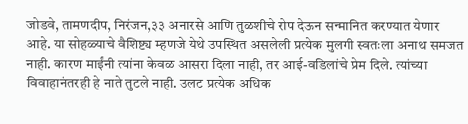जोडवे, तामणदीप, निरंजन,३३ अनारसे आणि तुळशीचे रोप देऊन सन्मानित करण्यात येणार आहे. या सोहळ्याचे वैशिष्ट्य म्हणजे येथे उपस्थित असलेली प्रत्येक मुलगी स्वतःला अनाथ समजत नाही. कारण माईंनी त्यांना केवळ आसरा दिला नाही, तर आई-वडिलांचे प्रेम दिले. त्यांच्या विवाहानंतरही हे नाते तुटले नाही. उलट प्रत्येक अधिक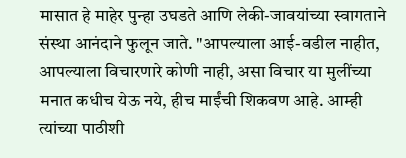मासात हे माहेर पुन्हा उघडते आणि लेकी-जावयांच्या स्वागताने संस्था आनंदाने फुलून जाते. "आपल्याला आई-वडील नाहीत, आपल्याला विचारणारे कोणी नाही, असा विचार या मुलींच्या मनात कधीच येऊ नये, हीच माईंची शिकवण आहे. आम्ही त्यांच्या पाठीशी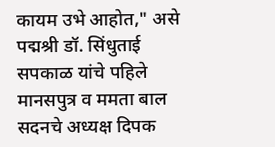कायम उभे आहोत," असे पद्मश्री डॉ. सिंधुताई सपकाळ यांचे पहिले मानसपुत्र व ममता बाल सदनचे अध्यक्ष दिपक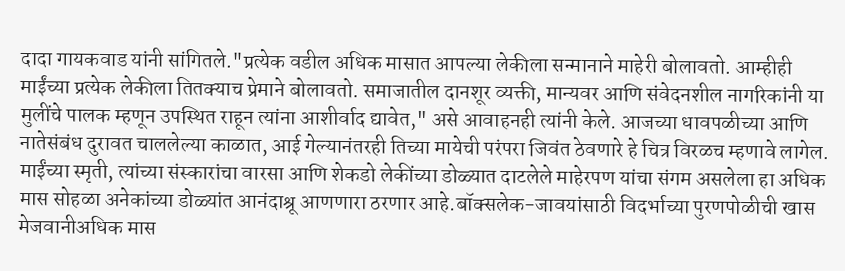दादा गायकवाड यांनी सांगितले."प्रत्येक वडील अधिक मासात आपल्या लेकीला सन्मानाने माहेरी बोलावतो. आम्हीही माईंच्या प्रत्येक लेकीला तितक्याच प्रेमाने बोलावतो. समाजातील दानशूर व्यक्ती, मान्यवर आणि संवेदनशील नागरिकांनी या मुलींचे पालक म्हणून उपस्थित राहून त्यांना आशीर्वाद द्यावेत," असे आवाहनही त्यांनी केले. आजच्या धावपळीच्या आणि नातेसंबंध दुरावत चाललेल्या काळात, आई गेल्यानंतरही तिच्या मायेची परंपरा जिवंत ठेवणारे हे चित्र विरळच म्हणावे लागेल. माईंच्या स्मृती, त्यांच्या संस्कारांचा वारसा आणि शेकडो लेकींच्या डोळ्यात दाटलेले माहेरपण यांचा संगम असलेला हा अधिक मास सोहळा अनेकांच्या डोळ्यांत आनंदाश्रू आणणारा ठरणार आहे.बॉक्सलेक-जावयांसाठी विदर्भाच्या पुरणपोळीची खास मेजवानीअधिक मास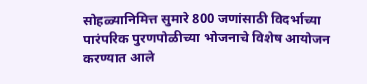सोहळ्यानिमित्त सुमारे 800 जणांसाठी विदर्भाच्या पारंपरिक पुरणपोळीच्या भोजनाचे विशेष आयोजन करण्यात आले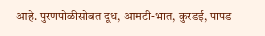आहे. पुरणपोळीसोबत दूध, आमटी-भात, कुरडई, पापड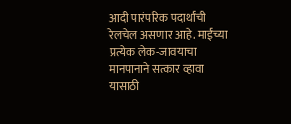आदी पारंपरिक पदार्थांची रेलचेल असणार आहे. माईंच्या प्रत्येक लेक-जावयाचा मानपानाने सत्कार व्हावा यासाठी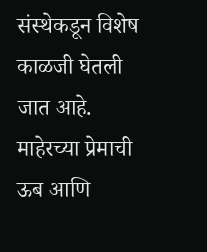संस्थेकडून विशेष काळजी घेतली जात आहे. माहेरच्या प्रेमाची ऊब आणि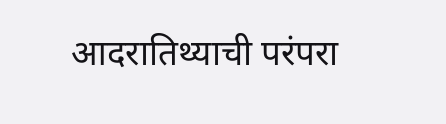आदरातिथ्याची परंपरा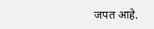जपत आहे.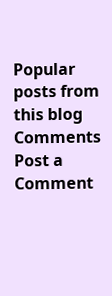Popular posts from this blog
Comments
Post a Comment